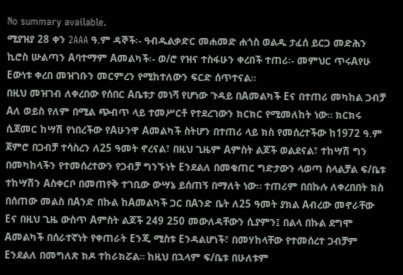No summary available.
ሚያዝያ 28 ቀን 2AAA ዓ.ም ዳኞች፡- ዓብዱልቃድር መሐመድ ሐጎስ ወልዱ ታፈሰ ይርጋ መድሕን ኪሮስ ሡልጣን Aባተማም Aመልካች፡- ወ/ሮ የዝና ተስፋሁን ቀረበች ተጠሪ፡- መምህር ጥሩAየሁ Eውነቱ ቀረበ መዝገቡን መርምረን የሚከተለውን ፍርድ ሰጥተናል።
በዚህ መዝገብ ለቀረበው የሰበር Aቤቱታ መነሻ የሆነው ጉዳይ በAመልካች Eና በተጠሪ መካከል ጋብቻ Aለ ወይስ የለም በሚል ጭብጥ ላይ ተመሥርቶ የተደረገውን ክርክር የሚመለከት ነው። ክርክሩ ሲጀመር ከሣሽ የነበረችው የAሁንዋ Aመልካች ስትሆን በተጠሪ ላይ ክስ የመሰረተችው ከ1972 ዓ.ም ጀምሮ በጋብቻ ተሳስረን ለ25 ዓመት ኖረናል፣ በዚህ ጊዜም Aምስት ልጆች ወልደናል፣ ተከሣሽ ግን በመካከላችን የተመሰረተውን የጋብቻ ግንኙነት Eንደልለ በመቁጠር ግድታውን ላወጣ ስላልቻል ፍ/ቤቱ ተከሣሽን Aስቀርቦ በመጠየቅ ተገቢው ውሣኔ ይሰጠኝ በማለት ነው። ተጠሪም በበኩሉ ለቀረበበት ክስ በሰጠው መልስ በAንድ በኩል ከAመልካች ጋር በAንድ ቤት ለ25 ዓመት ያክል Aብረው መኖራቸው Eና በዚህ ጊዜ ውስጥ Aምስት ልጆች 249 250 መውለዳቸውን ሲያምን፤ በልላ በኩል ደግሞ Aመልካች በሰራተኛነት የቀጠራት Eንጂ ሚስቱ Eንዳልሆነች፣ በመሃከላቸው የተመሰረተ ጋብቻም Eንደልለ በመግለጽ ክዶ ተከራክሯል። ከዚህ በኋላም ፍ/ቤቱ በሁለቱም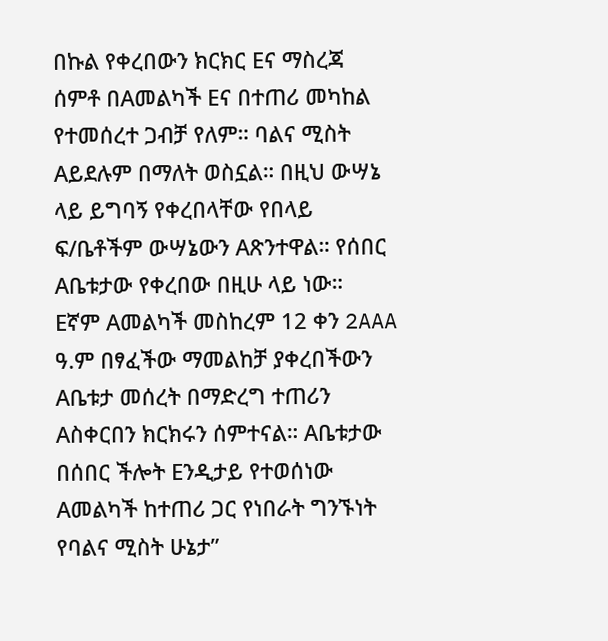በኩል የቀረበውን ክርክር Eና ማስረጃ ሰምቶ በAመልካች Eና በተጠሪ መካከል የተመሰረተ ጋብቻ የለም። ባልና ሚስት Aይደሉም በማለት ወስኗል። በዚህ ውሣኔ ላይ ይግባኝ የቀረበላቸው የበላይ ፍ/ቤቶችም ውሣኔውን Aጽንተዋል። የሰበር Aቤቱታው የቀረበው በዚሁ ላይ ነው።
Eኛም Aመልካች መስከረም 12 ቀን 2AAA ዓ.ም በፃፈችው ማመልከቻ ያቀረበችውን Aቤቱታ መሰረት በማድረግ ተጠሪን Aስቀርበን ክርክሩን ሰምተናል። Aቤቱታው በሰበር ችሎት Eንዲታይ የተወሰነው Aመልካች ከተጠሪ ጋር የነበራት ግንኙነት የባልና ሚስት ሁኔታ”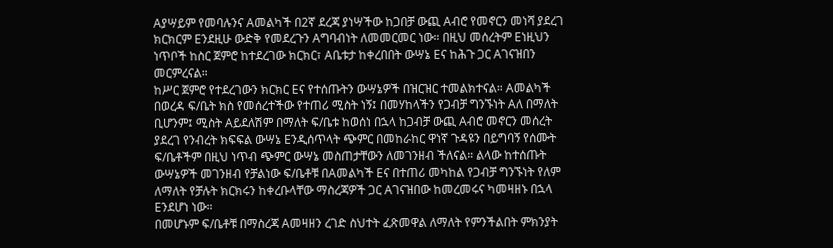Aያሣይም የመባሉንና Aመልካች በ2ኛ ደረጃ ያነሣችው ከጋበቻ ውጪ Aብሮ የመኖርን መነሻ ያደረገ ክርክርም Eንደዚሁ ውድቅ የመደረጉን Aግባብነት ለመመርመር ነው። በዚህ መሰረትም Eነዚህን ነጥቦች ከስር ጀምሮ ከተደረገው ክርክር፣ Aቤቱታ ከቀረበበት ውሣኔ Eና ከሕጉ ጋር Aገናዝበን መርምረናል።
ከሥር ጀምሮ የተደረገውን ክርክር Eና የተሰጡትን ውሣኔዎች በዝርዝር ተመልክተናል። Aመልካች በወረዳ ፍ/ቤት ክስ የመሰረተችው የተጠሪ ሚስት ነኝ፤ በመሃከላችን የጋብቻ ግንኙነት Aለ በማለት ቢሆንም፤ ሚስት Aይደለሽም በማለት ፍ/ቤቱ ከወሰነ በኋላ ከጋብቻ ውጪ Aብሮ መኖርን መሰረት ያደረገ የንብረት ክፍፍል ውሣኔ Eንዲሰጥላት ጭምር በመከራከር ዋነኛ ጉዳዩን በይግባኝ የሰሙት ፍ/ቤቶችም በዚህ ነጥብ ጭምር ውሣኔ መስጠታቸውን ለመገንዘብ ችለናል። ልላው ከተሰጡት ውሣኔዎች መገንዘብ የቻልነው ፍ/ቤቶቹ በAመልካች Eና በተጠሪ መካከል የጋብቻ ግንኙነት የለም ለማለት የቻሉት ክርክሩን ከቀረቡላቸው ማስረጃዎች ጋር Aገናዝበው ከመረመሩና ካመዛዘኑ በኋላ Eንደሆነ ነው።
በመሆኑም ፍ/ቤቶቹ በማስረጃ Aመዛዘን ረገድ ስህተት ፈጽመዋል ለማለት የምንችልበት ምክንያት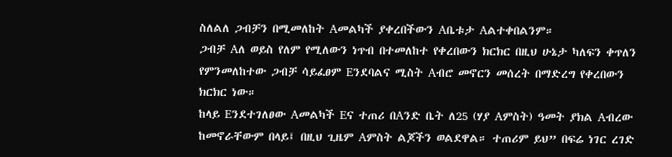ስለልለ ጋብቻን በሚመለከት Aመልካች ያቀረበችውን Aቤቱታ Aልተቀበልንም።
ጋብቻ Aለ ወይስ የለም የሚለውን ነጥብ በተመለከተ የቀረበውን ክርክር በዚህ ሁኔታ ካለፍን ቀጥለን የምንመለከተው ጋብቻ ሳይፈፀም Eንደባልና ሚስት Aብሮ መኖርን መሰረት በማድረግ የቀረበውን ክርክር ነው።
ከላይ Eንደተገለፀው Aመልካች Eና ተጠሪ በAንድ ቤት ለ25 (ሃያ Aምስት) ዓመት ያክል Aብረው ከመኖራቸውም በላይ፤ በዚህ ጊዜም Aምስት ልጆችን ወልደዋል። ተጠሪም ይህ” በፍሬ ነገር ረገድ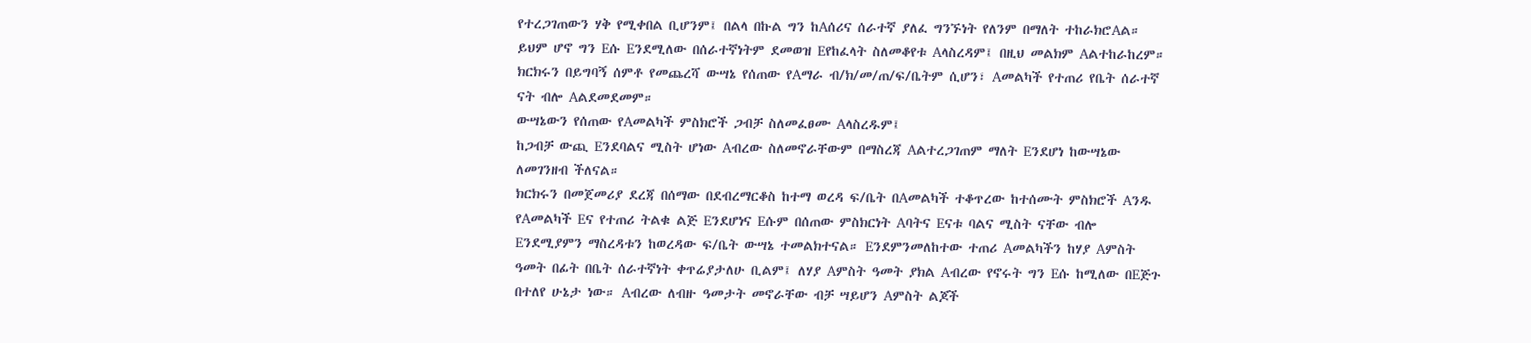የተረጋገጠውን ሃቅ የሚቀበል ቢሆንም፤ በልላ በኩል ግን ከAሰሪና ሰራተኛ ያለፈ ግንኙነት የለንም በማለት ተከራክሮAል። ይህም ሆኖ ግን Eሱ Eንደሚለው በሰራተኛነትም ደመወዝ Eየከፈላት ስለመቆየቱ Aላስረዳም፤ በዚህ መልክም Aልተከራከረም። ክርክሩን በይግባኝ ሰምቶ የመጨረሻ ውሣኔ የሰጠው የAማራ ብ/ክ/መ/ጠ/ፍ/ቤትም ሲሆን፣ Aመልካች የተጠሪ የቤት ሰራተኛ ናት ብሎ Aልደመደመም።
ውሣኔውን የሰጠው የAመልካች ምስክሮች ጋብቻ ስለመፈፀሙ Aላስረዱም፤
ከጋብቻ ውጪ Eንደባልና ሚስት ሆነው Aብረው ስለመኖራቸውም በማስረጃ Aልተረጋገጠም ማለት Eንደሆነ ከውሣኔው ለመገንዘብ ችለናል።
ክርክሩን በመጀመሪያ ደረጃ በሰማው በደብረማርቆስ ከተማ ወረዳ ፍ/ቤት በAመልካች ተቆጥረው ከተሰሙት ምስክሮች Aንዱ የAመልካች Eና የተጠሪ ትልቁ ልጅ Eንደሆነና Eሱም በሰጠው ምስክርነት Aባትና Eናቱ ባልና ሚስት ናቸው ብሎ Eንደሚያምን ማስረዳቱን ከወረዳው ፍ/ቤት ውሣኔ ተመልክተናል። Eንደምንመለከተው ተጠሪ Aመልካችን ከሃያ Aምስት ዓመት በፊት በቤት ሰራተኛነት ቀጥሬያታለሁ ቢልም፤ ለሃያ Aምስት ዓመት ያክል Aብረው የኖሩት ግን Eሱ ከሚለው በEጅጉ በተለየ ሁኔታ ነው። Aብረው ለብዙ ዓመታት መኖራቸው ብቻ ሣይሆን Aምስት ልጆች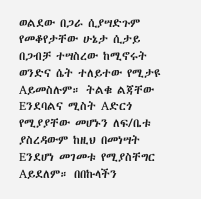ወልደው በጋራ ሲያሣድጉም የመቆየታቸው ሁኔታ ሲታይ በጋብቻ ተሣስረው ከሚኖሩት ወንድና ሴት ተለይተው የሚታዩ Aይመስሉም። ትልቁ ልጃቸው Eንደባልና ሚስት Aድርጎ የሚያያቸው መሆኑን ለፍ/ቤቱ ያስረዳውም ከዚህ በመነሣት Eንደሆነ መገመቱ የሚያስቸግር Aይደለም። በበኩላችን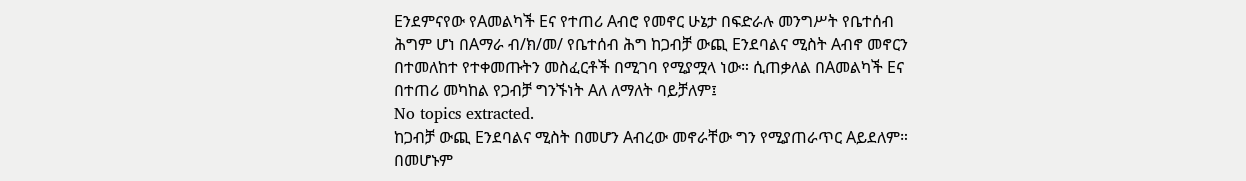Eንደምናየው የAመልካች Eና የተጠሪ Aብሮ የመኖር ሁኔታ በፍድራሉ መንግሥት የቤተሰብ ሕግም ሆነ በAማራ ብ/ክ/መ/ የቤተሰብ ሕግ ከጋብቻ ውጪ Eንደባልና ሚስት Aብኖ መኖርን በተመለከተ የተቀመጡትን መስፈርቶች በሚገባ የሚያሟላ ነው። ሲጠቃለል በAመልካች Eና በተጠሪ መካከል የጋብቻ ግንኙነት Aለ ለማለት ባይቻለም፤
No topics extracted.
ከጋብቻ ውጪ Eንደባልና ሚስት በመሆን Aብረው መኖራቸው ግን የሚያጠራጥር Aይደለም። በመሆኑም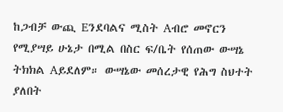ከጋብቻ ውጪ Eንደባልና ሚስት Aብሮ መኖርን የሚያሣይ ሁኔታ በሚል በስር ፍ/ቤት የሰጠው ውሣኔ ትክክል Aይደለም። ውሣኔው መሰረታዊ የሕግ ስህተት ያለበት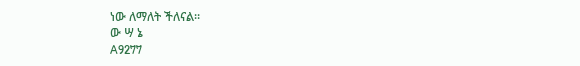ነው ለማለት ችለናል።
ው ሣ ኔ
A9277